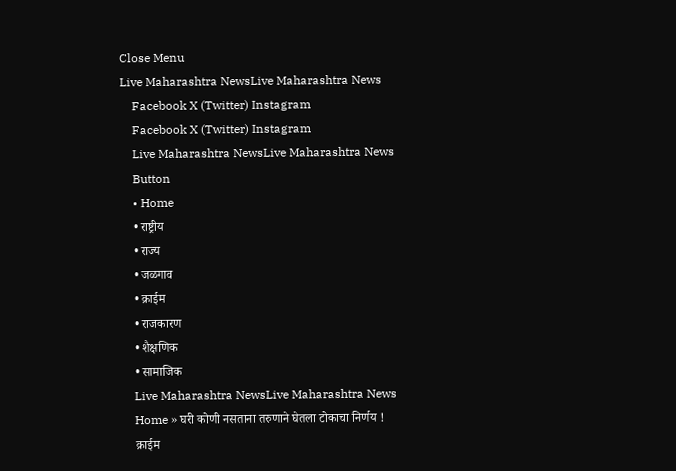Close Menu
Live Maharashtra NewsLive Maharashtra News
    Facebook X (Twitter) Instagram
    Facebook X (Twitter) Instagram
    Live Maharashtra NewsLive Maharashtra News
    Button
    • Home
    • राष्ट्रीय
    • राज्य
    • जळगाव
    • क्राईम
    • राजकारण
    • शैक्षणिक
    • सामाजिक
    Live Maharashtra NewsLive Maharashtra News
    Home » घरी कोणी नसताना तरुणाने घेतला टोकाचा निर्णय !
    क्राईम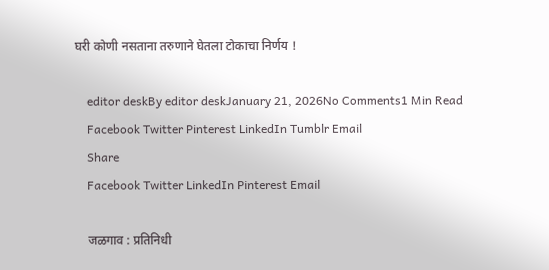घरी कोणी नसताना तरुणाने घेतला टोकाचा निर्णय !

    editor deskBy editor deskJanuary 21, 2026No Comments1 Min Read
    Facebook Twitter Pinterest LinkedIn Tumblr Email
    Share
    Facebook Twitter LinkedIn Pinterest Email

    जळगाव : प्रतिनिधी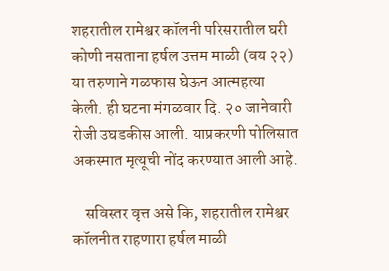शहरातील रामेश्वर कॉलनी परिसरातील घरी कोणी नसताना हर्षल उत्तम माळी (वय २२) या तरुणाने गळफास घेऊन आत्महत्या केली. ही घटना मंगळवार दि. २० जानेवारी रोजी उघडकीस आली. याप्रकरणी पोलिसात अकस्मात मृत्यूची नोंद करण्यात आली आहे.

    सविस्तर वृत्त असे कि, शहरातील रामेश्वर कॉलनीत राहणारा हर्षल माळी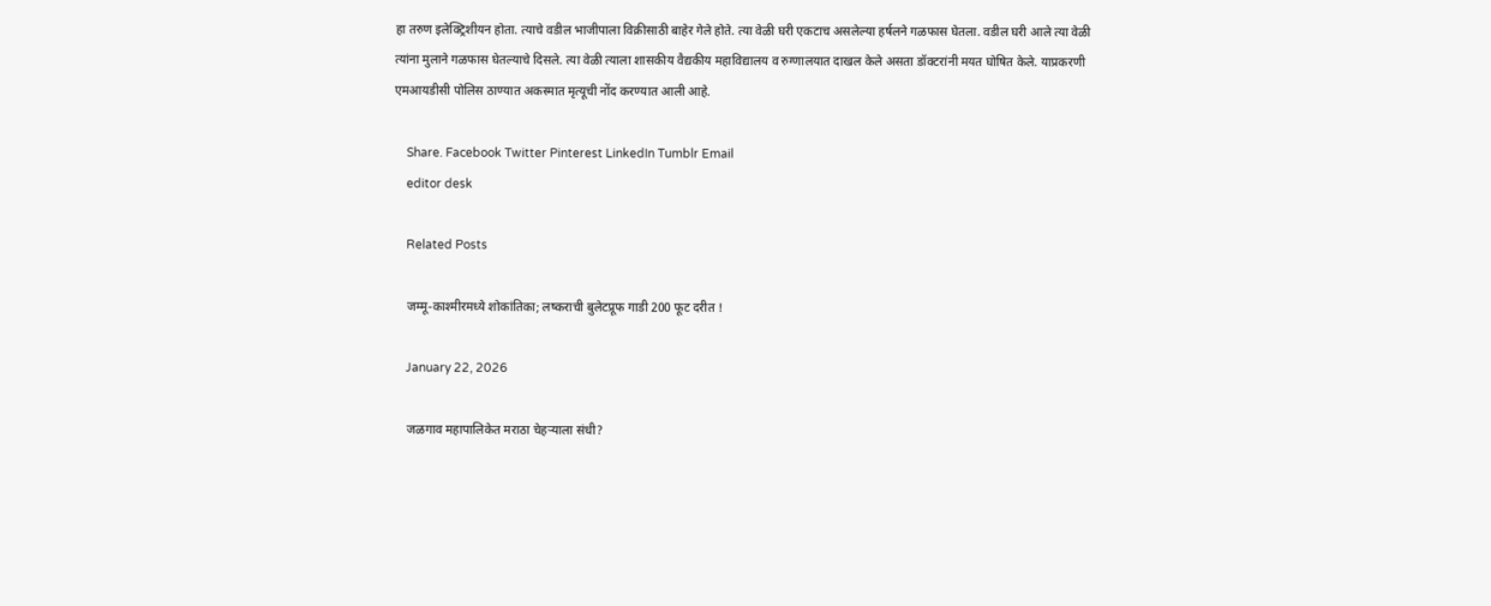हा तरुण इलेक्ट्रिशीयन होता. त्याचे वडील भाजीपाला विक्रीसाठी बाहेर गेले होते. त्या वेळी घरी एकटाच असलेल्या हर्षलने गळफास घेतला. वडील घरी आले त्या वेळी त्यांना मुलाने गळफास घेतल्याचे दिसले. त्या वेळी त्याला शासकीय वैद्यकीय महाविद्यालय व रुग्णालयात दाखल केले असता डॉक्टरांनी मयत घोषित केले. याप्रकरणी एमआयडीसी पोलिस ठाण्यात अकस्मात मृत्यूची नोंद करण्यात आली आहे.

    Share. Facebook Twitter Pinterest LinkedIn Tumblr Email
    editor desk

    Related Posts

    जम्मू-काश्मीरमध्ये शोकांतिका; लष्कराची बुलेटप्रूफ गाडी 200 फूट दरीत !

    January 22, 2026

    जळगाव महापालिकेत मराठा चेहऱ्याला संधी?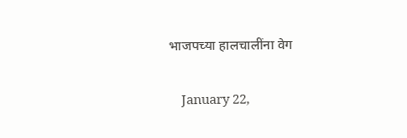भाजपच्या हालचालींना वेग

    January 22,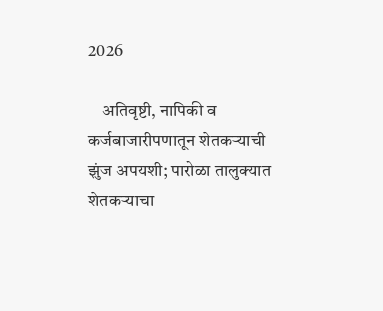2026

    अतिवृष्टी, नापिकी व कर्जबाजारीपणातून शेतकऱ्याची झुंज अपयशी; पारोळा तालुक्यात शेतकऱ्याचा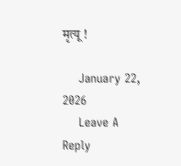मृत्यू !

    January 22, 2026
    Leave A Reply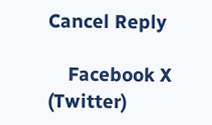Cancel Reply

    Facebook X (Twitter)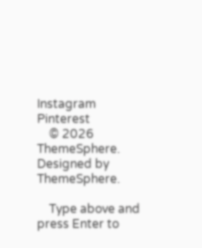Instagram Pinterest
    © 2026 ThemeSphere. Designed by ThemeSphere.

    Type above and press Enter to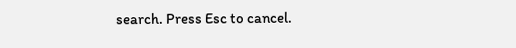search. Press Esc to cancel.